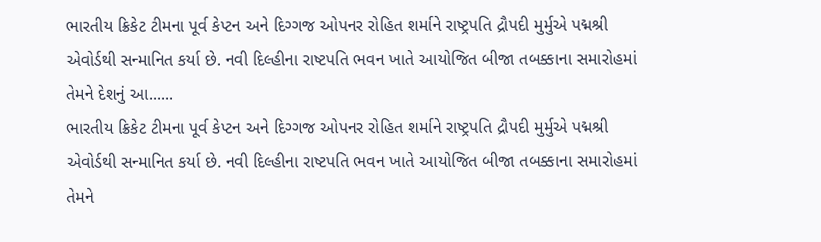ભારતીય ક્રિકેટ ટીમના પૂર્વ કેપ્ટન અને દિગ્ગજ ઓપનર રોહિત શર્માને રાષ્ટ્રપતિ દ્રૌપદી મુર્મુએ પદ્મશ્રી એવોર્ડથી સન્માનિત કર્યા છે. નવી દિલ્હીના રાષ્ટપતિ ભવન ખાતે આયોજિત બીજા તબક્કાના સમારોહમાં તેમને દેશનું આ......
ભારતીય ક્રિકેટ ટીમના પૂર્વ કેપ્ટન અને દિગ્ગજ ઓપનર રોહિત શર્માને રાષ્ટ્રપતિ દ્રૌપદી મુર્મુએ પદ્મશ્રી એવોર્ડથી સન્માનિત કર્યા છે. નવી દિલ્હીના રાષ્ટપતિ ભવન ખાતે આયોજિત બીજા તબક્કાના સમારોહમાં તેમને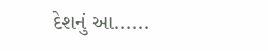દેશનું આ......